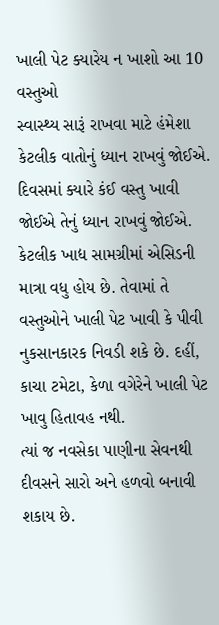ખાલી પેટ ક્યારેય ન ખાશો આ 10 વસ્તુઓ
સ્વાસ્થ્ય સારૂં રાખવા માટે હંમેશા કેટલીક વાતોનું ધ્યાન રાખવું જોઈએ. દિવસમાં ક્યારે કંઈ વસ્તુ ખાવી જોઈએ તેનું ધ્યાન રાખવું જોઈએ.
કેટલીક ખાદ્ય સામગ્રીમાં એસિડની માત્રા વધુ હોય છે. તેવામાં તે વસ્તુઓને ખાલી પેટ ખાવી કે પીવી નુકસાનકારક નિવડી શકે છે. દહીં, કાચા ટમેટા, કેળા વગેરેને ખાલી પેટ ખાવુ હિતાવહ નથી.
ત્યાં જ નવસેકા પાણીના સેવનથી દીવસને સારો અને હળવો બનાવી શકાય છે.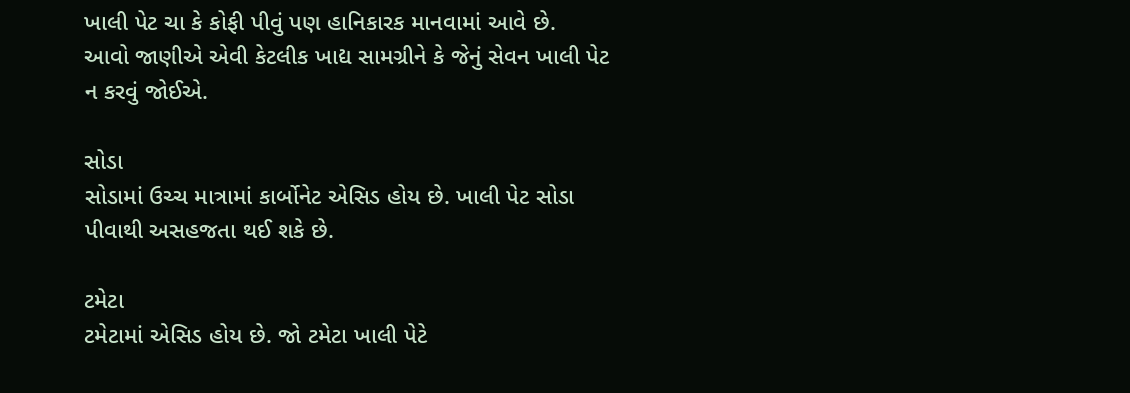ખાલી પેટ ચા કે કોફી પીવું પણ હાનિકારક માનવામાં આવે છે.
આવો જાણીએ એવી કેટલીક ખાદ્ય સામગ્રીને કે જેનું સેવન ખાલી પેટ ન કરવું જોઈએ.

સોડા
સોડામાં ઉચ્ચ માત્રામાં કાર્બોનેટ એસિડ હોય છે. ખાલી પેટ સોડા પીવાથી અસહજતા થઈ શકે છે.

ટમેટા
ટમેટામાં એસિડ હોય છે. જો ટમેટા ખાલી પેટે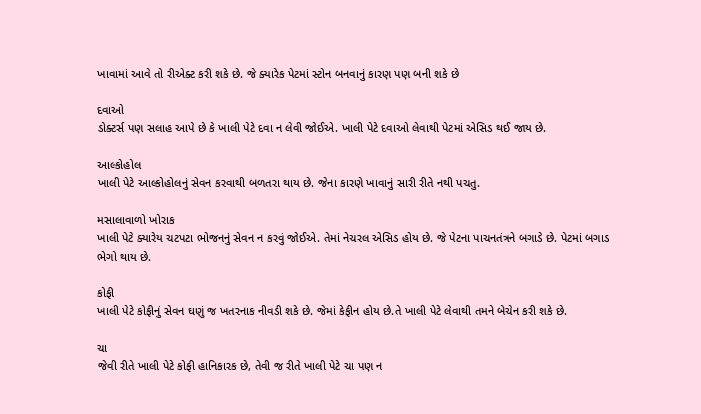ખાવામાં આવે તો રીએક્ટ કરી શકે છે. જે ક્યારેક પેટમાં સ્ટોન બનવાનું કારણ પણ બની શકે છે

દવાઓ
ડોક્ટર્સ પણ સલાહ આપે છે કે ખાલી પેટે દવા ન લેવી જોઈએ. ખાલી પેટે દવાઓ લેવાથી પેટમાં એસિડ થઈ જાય છે.

આલ્કોહોલ
ખાલી પેટે આલ્કોહોલનું સેવન કરવાથી બળતરા થાય છે. જેના કારણે ખાવાનું સારી રીતે નથી પચતુ.

મસાલાવાળો ખોરાક
ખાલી પેટે ક્યારેય ચટપટા ભોજનનું સેવન ન કરવું જોઈએ. તેમાં નેચરલ એસિડ હોય છે. જે પેટના પાચનતંત્રને બગાડે છે. પેટમાં બગાડ ભેગો થાય છે.

કોફી
ખાલી પેટે કોફીનું સેવન ઘણું જ ખતરનાક નીવડી શકે છે. જેમાં કેફીન હોય છે.તે ખાલી પેટે લેવાથી તમને બેચેન કરી શકે છે.

ચા
જેવી રીતે ખાલી પેટે કોફી હાનિકારક છે, તેવી જ રીતે ખાલી પેટે ચા પણ ન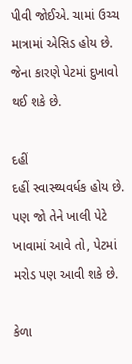પીવી જોઈએ. ચામાં ઉચ્ચ માત્રામાં એસિડ હોય છે. જેના કારણે પેટમાં દુખાવો થઈ શકે છે.

દહીં
દહીં સ્વાસ્થ્યવર્ધક હોય છે. પણ જો તેને ખાલી પેટે ખાવામાં આવે તો, પેટમાં મરોડ પણ આવી શકે છે.

કેળા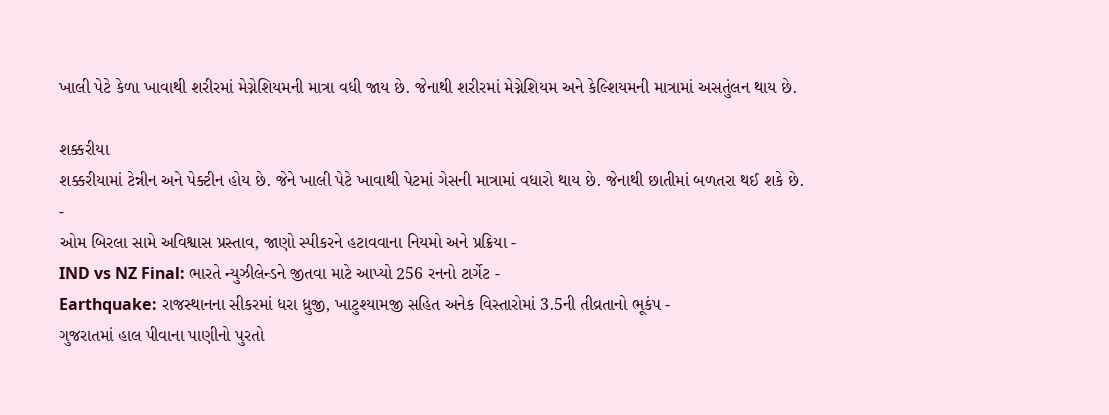ખાલી પેટે કેળા ખાવાથી શરીરમાં મેગ્નેશિયમની માત્રા વધી જાય છે. જેનાથી શરીરમાં મેગ્નેશિયમ અને કેલ્શિયમની માત્રામાં અસતુંલન થાય છે.

શક્કરીયા
શક્કરીયામાં ટેન્નીન અને પેક્ટીન હોય છે. જેને ખાલી પેટે ખાવાથી પેટમાં ગેસની માત્રામાં વધારો થાય છે. જેનાથી છાતીમાં બળતરા થઈ શકે છે.
-
ઓમ બિરલા સામે અવિશ્વાસ પ્રસ્તાવ, જાણો સ્પીકરને હટાવવાના નિયમો અને પ્રક્રિયા -
IND vs NZ Final: ભારતે ન્યુઝીલેન્ડને જીતવા માટે આપ્યો 256 રનનો ટાર્ગેટ -
Earthquake: રાજસ્થાનના સીકરમાં ધરા ધ્રુજી, ખાટુશ્યામજી સહિત અનેક વિસ્તારોમાં 3.5ની તીવ્રતાનો ભૂકંપ -
ગુજરાતમાં હાલ પીવાના પાણીનો પુરતો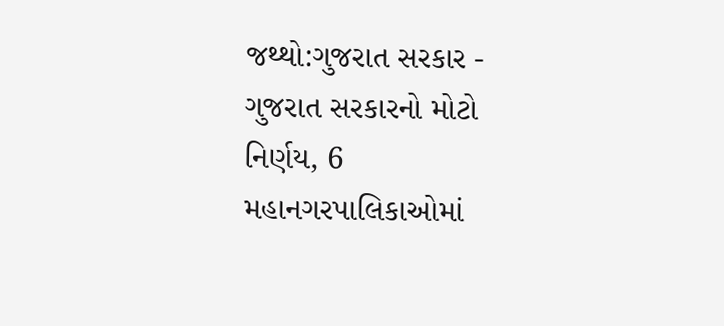જથ્થો:ગુજરાત સરકાર -
ગુજરાત સરકારનો મોટો નિર્ણય, 6 મહાનગરપાલિકાઓમાં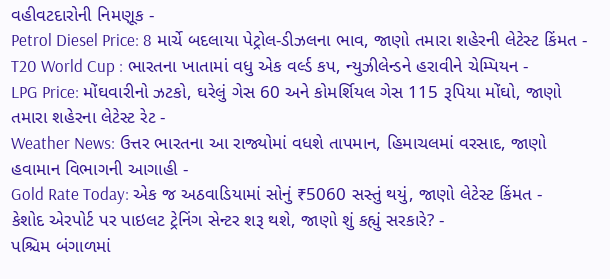વહીવટદારોની નિમણૂક -
Petrol Diesel Price: 8 માર્ચે બદલાયા પેટ્રોલ-ડીઝલના ભાવ, જાણો તમારા શહેરની લેટેસ્ટ કિંમત -
T20 World Cup : ભારતના ખાતામાં વધુ એક વર્લ્ડ કપ, ન્યુઝીલેન્ડને હરાવીને ચેમ્પિયન -
LPG Price: મોંઘવારીનો ઝટકો, ઘરેલું ગેસ 60 અને કોમર્શિયલ ગેસ 115 રૂપિયા મોંઘો, જાણો તમારા શહેરના લેટેસ્ટ રેટ -
Weather News: ઉત્તર ભારતના આ રાજ્યોમાં વધશે તાપમાન, હિમાચલમાં વરસાદ, જાણો હવામાન વિભાગની આગાહી -
Gold Rate Today: એક જ અઠવાડિયામાં સોનું ₹5060 સસ્તું થયું, જાણો લેટેસ્ટ કિંમત -
કેશોદ એરપોર્ટ પર પાઇલટ ટ્રેનિંગ સેન્ટર શરૂ થશે, જાણો શું કહ્યું સરકારે? -
પશ્ચિમ બંગાળમાં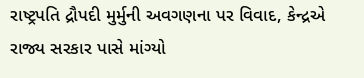રાષ્ટ્રપતિ દ્રૌપદી મુર્મુની અવગણના પર વિવાદ, કેન્દ્રએ રાજ્ય સરકાર પાસે માંગ્યો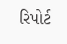રિપોર્ટ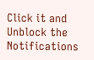Click it and Unblock the Notifications